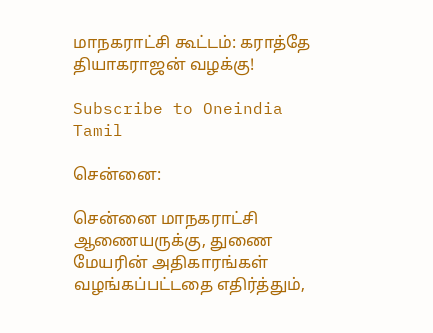மாநகராட்சி கூட்டம்: கராத்தே தியாகராஜன் வழக்கு!

Subscribe to Oneindia Tamil

சென்னை:

சென்னை மாநகராட்சி ஆணையருக்கு, துணை மேயரின் அதிகாரங்கள் வழங்கப்பட்டதை எதிர்த்தும்,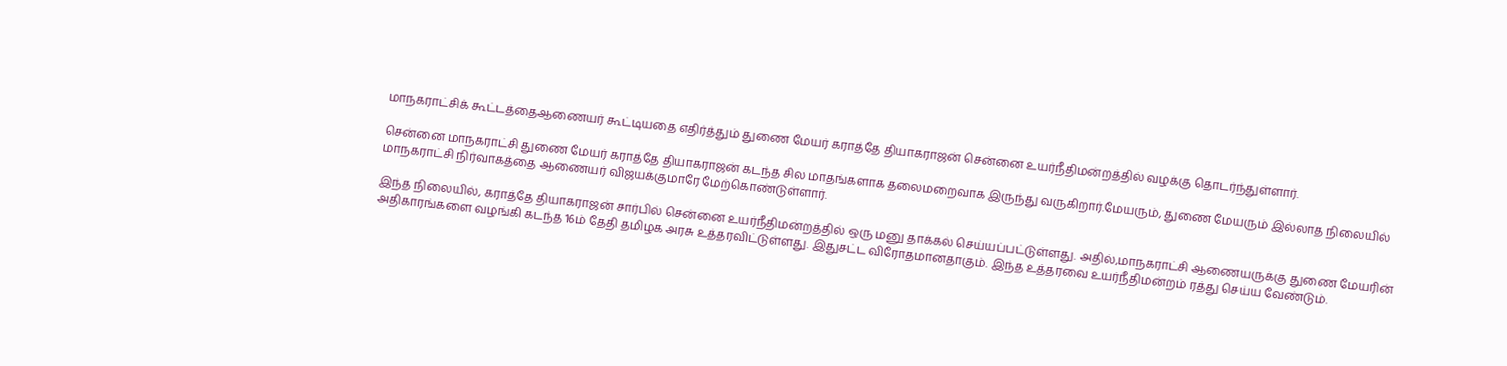மாநகராட்சிக் கூட்டத்தைஆணையர் கூட்டியதை எதிர்த்தும் துணை மேயர் கராத்தே தியாகராஜன் சென்னை உயர்நீதிமன்றத்தில் வழக்கு தொடர்ந்துள்ளார்.

சென்னை மாநகராட்சி துணை மேயர் கராத்தே தியாகராஜன் கடந்த சில மாதங்களாக தலைமறைவாக இருந்து வருகிறார்.மேயரும், துணை மேயரும் இல்லாத நிலையில் மாநகராட்சி நிர்வாகத்தை ஆணையர் விஜயக்குமாரே மேற்கொண்டுள்ளார்.

இந்த நிலையில், கராத்தே தியாகராஜன் சார்பில் சென்னை உயர்நீதிமன்றத்தில் ஒரு மனு தாக்கல் செய்யப்பட்டுள்ளது. அதில்,மாநகராட்சி ஆணையருக்கு துணை மேயரின் அதிகாரங்களை வழங்கி கடந்த 16ம் தேதி தமிழக அரசு உத்தரவிட்டுள்ளது. இதுசட்ட விரோதமானதாகும். இந்த உத்தரவை உயர்நீதிமன்றம் ரத்து செய்ய வேண்டும்.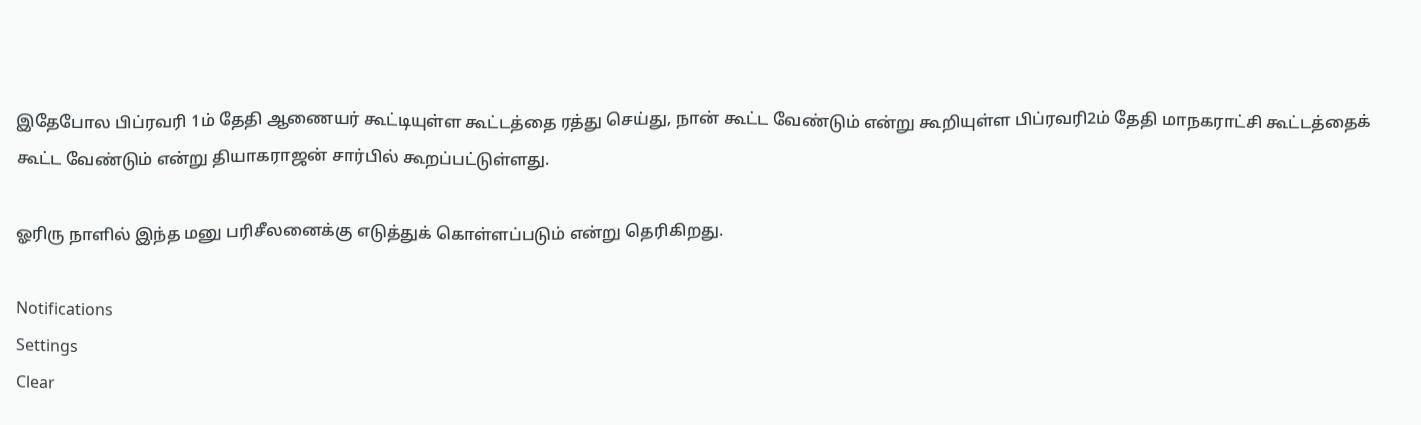இதேபோல பிப்ரவரி 1ம் தேதி ஆணையர் கூட்டியுள்ள கூட்டத்தை ரத்து செய்து, நான் கூட்ட வேண்டும் என்று கூறியுள்ள பிப்ரவரி2ம் தேதி மாநகராட்சி கூட்டத்தைக் கூட்ட வேண்டும் என்று தியாகராஜன் சார்பில் கூறப்பட்டுள்ளது.

ஓரிரு நாளில் இந்த மனு பரிசீலனைக்கு எடுத்துக் கொள்ளப்படும் என்று தெரிகிறது.

Notifications
Settings
Clear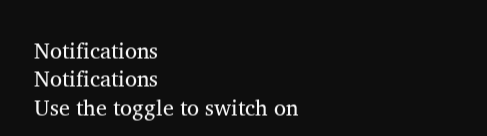Notifications
Notifications
Use the toggle to switch on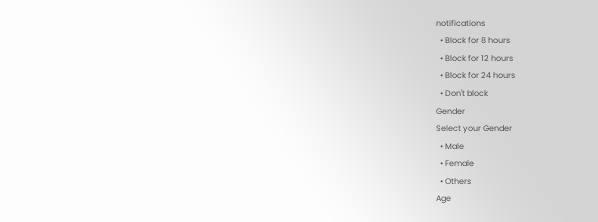notifications
  • Block for 8 hours
  • Block for 12 hours
  • Block for 24 hours
  • Don't block
Gender
Select your Gender
  • Male
  • Female
  • Others
Age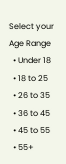Select your Age Range
  • Under 18
  • 18 to 25
  • 26 to 35
  • 36 to 45
  • 45 to 55
  • 55+